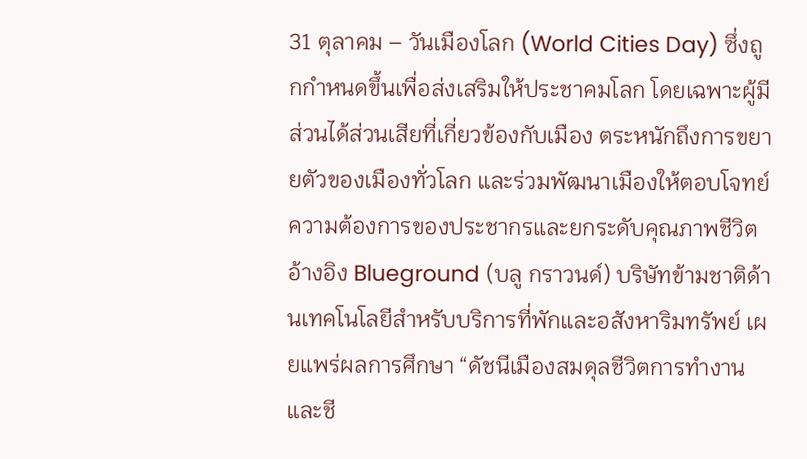31 ตุลาคม – วันเมืองโลก (World Cities Day) ซึ่งถูกกำหนดขึ้นเพื่อส่งเสริมให้ประชาคมโลก โดยเฉพาะผู้มีส่วนได้ส่วนเสียที่เกี่ยวข้องกับเมือง ตระหนักถึงการขยายตัวของเมืองทั่วโลก และร่วมพัฒนาเมืองให้ตอบโจทย์ความต้องการของประชากรและยกระดับคุณภาพชีวิต
อ้างอิง Blueground (บลู กราวนด์) บริษัทข้ามชาติด้านเทคโนโลยีสำหรับบริการที่พักและอสังหาริมทรัพย์ เผยแพร่ผลการศึกษา “ดัชนีเมืองสมดุลชีวิตการทำงานและชี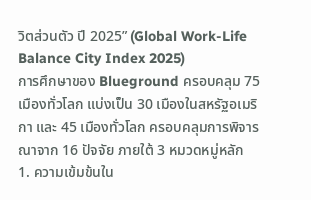วิตส่วนตัว ปี 2025” (Global Work-Life Balance City Index 2025)
การศึกษาของ Blueground ครอบคลุม 75 เมืองทั่วโลก แบ่งเป็น 30 เมืองในสหรัฐอเมริกา และ 45 เมืองทั่วโลก ครอบคลุมการพิจารณาจาก 16 ปัจจัย ภายใต้ 3 หมวดหมู่หลัก
1. ความเข้มข้นใน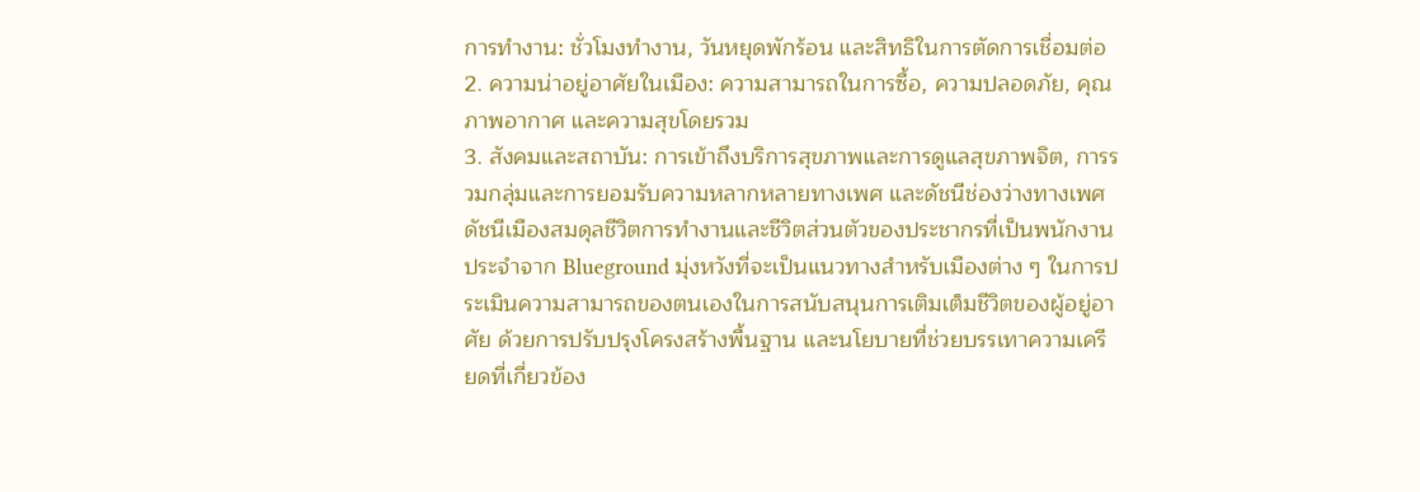การทำงาน: ชั่วโมงทำงาน, วันหยุดพักร้อน และสิทธิในการตัดการเชื่อมต่อ
2. ความน่าอยู่อาศัยในเมือง: ความสามารถในการซื้อ, ความปลอดภัย, คุณภาพอากาศ และความสุขโดยรวม
3. สังคมและสถาบัน: การเข้าถึงบริการสุขภาพและการดูแลสุขภาพจิต, การรวมกลุ่มและการยอมรับความหลากหลายทางเพศ และดัชนีช่องว่างทางเพศ
ดัชนีเมืองสมดุลชีวิตการทำงานและชีวิตส่วนตัวของประชากรที่เป็นพนักงานประจำจาก Blueground มุ่งหวังที่จะเป็นแนวทางสำหรับเมืองต่าง ๆ ในการประเมินความสามารถของตนเองในการสนับสนุนการเติมเต็มชีวิตของผู้อยู่อาศัย ด้วยการปรับปรุงโครงสร้างพื้นฐาน และนโยบายที่ช่วยบรรเทาความเครียดที่เกี่ยวข้อง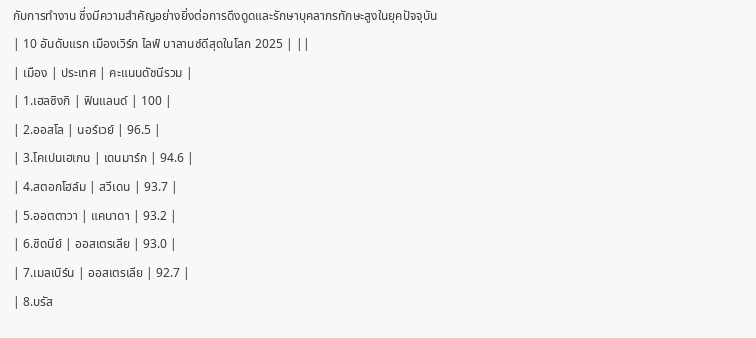กับการทำงาน ซึ่งมีความสำคัญอย่างยิ่งต่อการดึงดูดและรักษาบุคลากรทักษะสูงในยุคปัจจุบัน
| 10 อันดับแรก เมืองเวิร์ก ไลฟ์ บาลานซ์ดีสุดในโลก 2025 | ||
| เมือง | ประเทศ | คะแนนดัชนีรวม |
| 1.เฮลซิงกิ | ฟินแลนด์ | 100 |
| 2.ออสโล | นอร์เวย์ | 96.5 |
| 3.โคเปนเฮเกน | เดนมาร์ก | 94.6 |
| 4.สตอกโฮล์ม | สวีเดน | 93.7 |
| 5.ออตตาวา | แคนาดา | 93.2 |
| 6.ซิดนีย์ | ออสเตรเลีย | 93.0 |
| 7.เมลเบิร์น | ออสเตรเลีย | 92.7 |
| 8.บรัส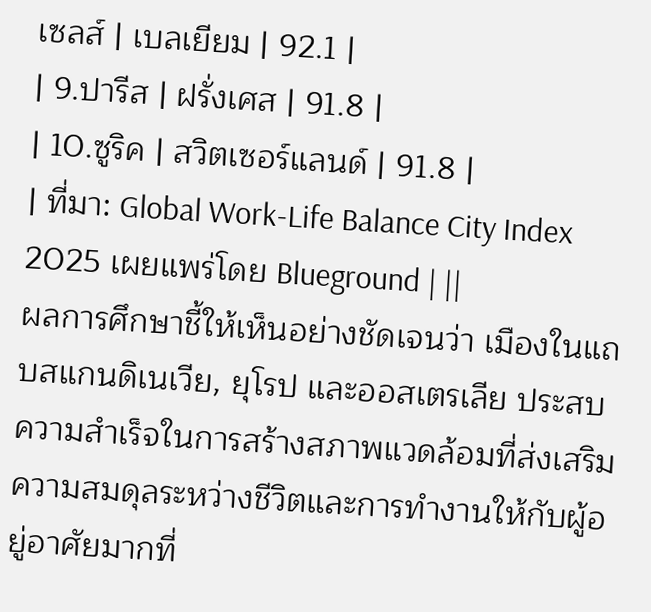เซลส์ | เบลเยียม | 92.1 |
| 9.ปารีส | ฝรั่งเศส | 91.8 |
| 10.ซูริค | สวิตเซอร์แลนด์ | 91.8 |
| ที่มา: Global Work-Life Balance City Index 2025 เผยแพร่โดย Blueground | ||
ผลการศึกษาชี้ให้เห็นอย่างชัดเจนว่า เมืองในแถบสแกนดิเนเวีย, ยุโรป และออสเตรเลีย ประสบความสำเร็จในการสร้างสภาพแวดล้อมที่ส่งเสริมความสมดุลระหว่างชีวิตและการทำงานให้กับผู้อยู่อาศัยมากที่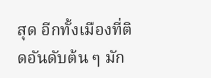สุด อีกทั้งเมืองที่ติดอันดับต้น ๆ มัก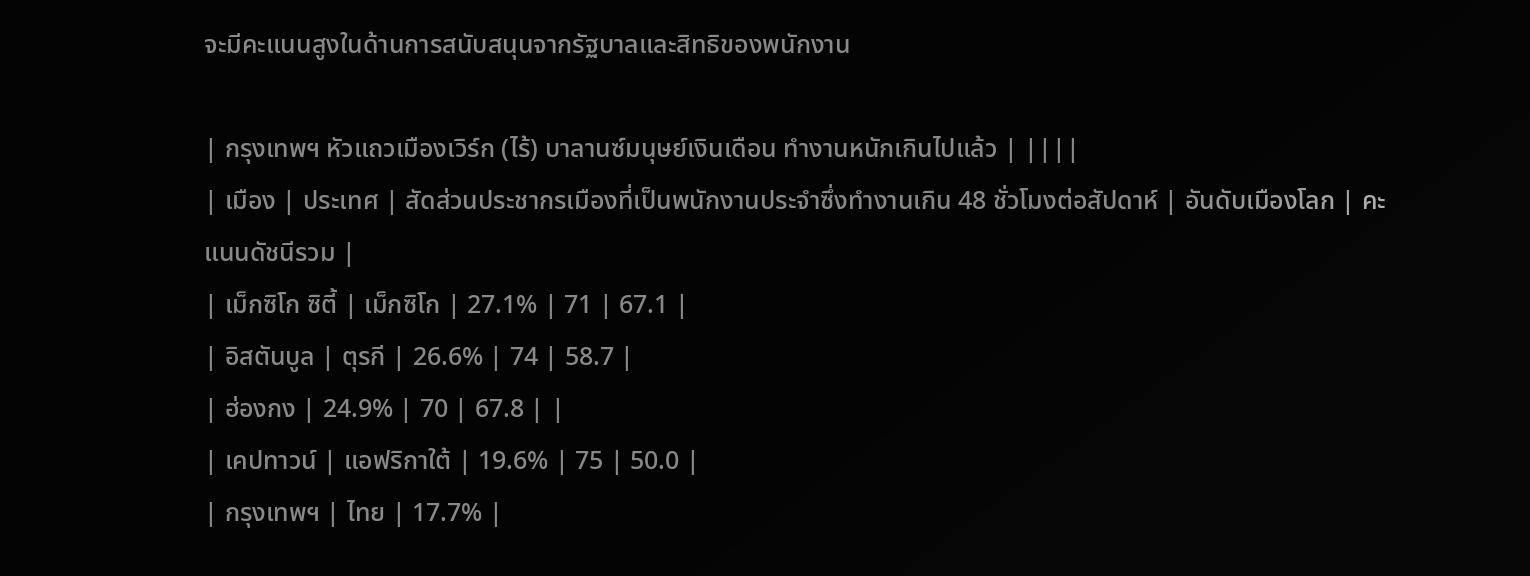จะมีคะแนนสูงในด้านการสนับสนุนจากรัฐบาลและสิทธิของพนักงาน

| กรุงเทพฯ หัวแถวเมืองเวิร์ก (ไร้) บาลานซ์มนุษย์เงินเดือน ทำงานหนักเกินไปแล้ว | ||||
| เมือง | ประเทศ | สัดส่วนประชากรเมืองที่เป็นพนักงานประจำซึ่งทำงานเกิน 48 ชั่วโมงต่อสัปดาห์ | อันดับเมืองโลก | คะแนนดัชนีรวม |
| เม็กซิโก ซิตี้ | เม็กซิโก | 27.1% | 71 | 67.1 |
| อิสตันบูล | ตุรกี | 26.6% | 74 | 58.7 |
| ฮ่องกง | 24.9% | 70 | 67.8 | |
| เคปทาวน์ | แอฟริกาใต้ | 19.6% | 75 | 50.0 |
| กรุงเทพฯ | ไทย | 17.7% |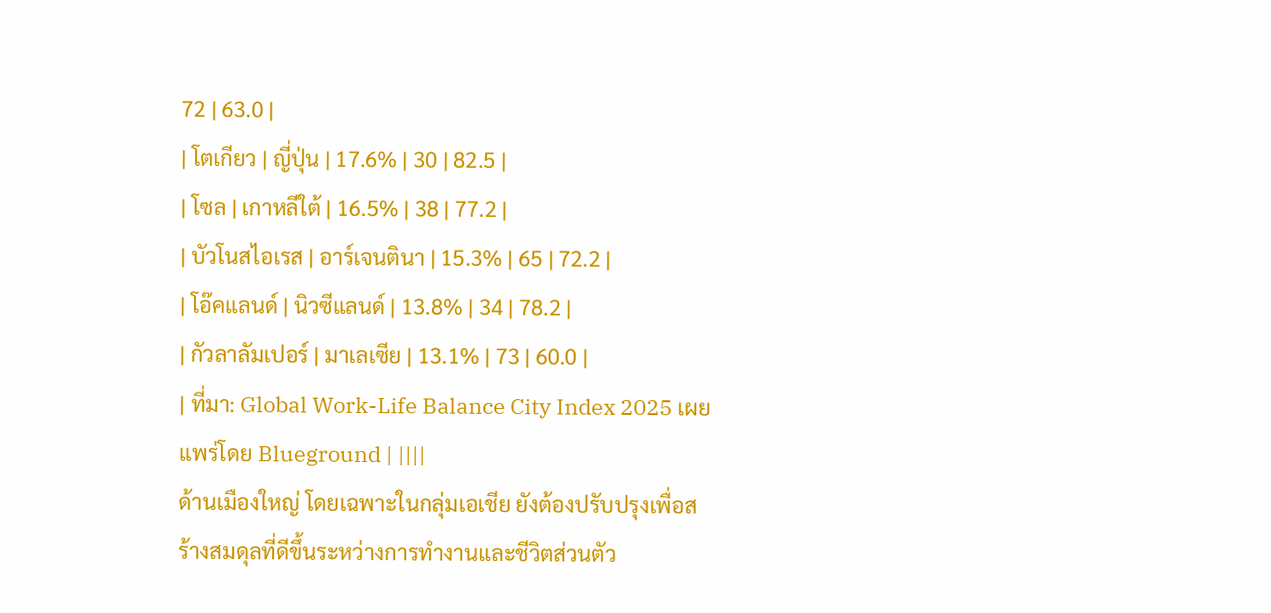72 | 63.0 |
| โตเกียว | ญี่ปุ่น | 17.6% | 30 | 82.5 |
| โซล | เกาหลีใต้ | 16.5% | 38 | 77.2 |
| บัวโนสไอเรส | อาร์เจนตินา | 15.3% | 65 | 72.2 |
| โอ๊คแลนด์ | นิวซีแลนด์ | 13.8% | 34 | 78.2 |
| กัวลาลัมเปอร์ | มาเลเซีย | 13.1% | 73 | 60.0 |
| ที่มา: Global Work-Life Balance City Index 2025 เผยแพร่โดย Blueground | ||||
ด้านเมืองใหญ่ โดยเฉพาะในกลุ่มเอเชีย ยังต้องปรับปรุงเพื่อสร้างสมดุลที่ดีขึ้นระหว่างการทำงานและชีวิตส่วนตัว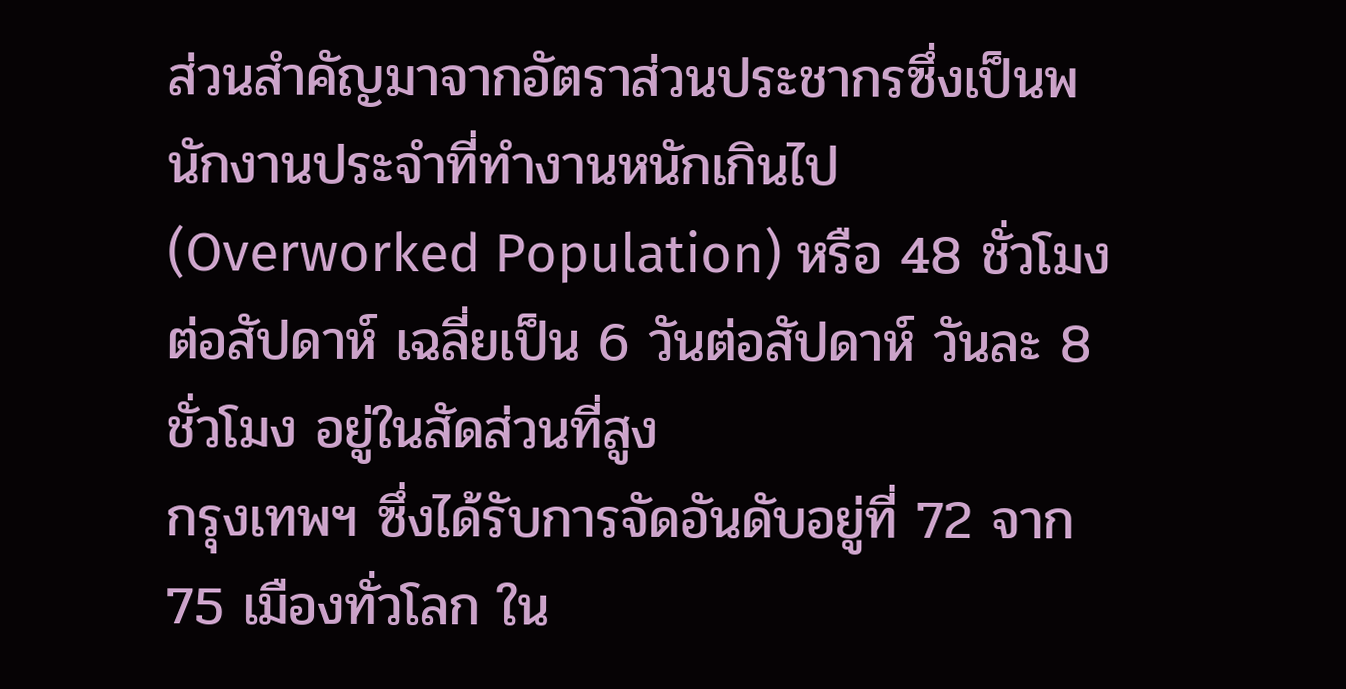ส่วนสำคัญมาจากอัตราส่วนประชากรซึ่งเป็นพนักงานประจำที่ทำงานหนักเกินไป (Overworked Population) หรือ 48 ชั่วโมงต่อสัปดาห์ เฉลี่ยเป็น 6 วันต่อสัปดาห์ วันละ 8 ชั่วโมง อยู่ในสัดส่วนที่สูง
กรุงเทพฯ ซึ่งได้รับการจัดอันดับอยู่ที่ 72 จาก 75 เมืองทั่วโลก ใน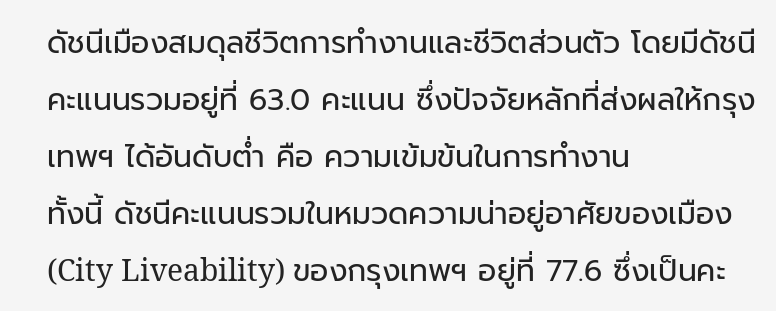ดัชนีเมืองสมดุลชีวิตการทำงานและชีวิตส่วนตัว โดยมีดัชนีคะแนนรวมอยู่ที่ 63.0 คะแนน ซึ่งปัจจัยหลักที่ส่งผลให้กรุงเทพฯ ได้อันดับต่ำ คือ ความเข้มข้นในการทำงาน
ทั้งนี้ ดัชนีคะแนนรวมในหมวดความน่าอยู่อาศัยของเมือง (City Liveability) ของกรุงเทพฯ อยู่ที่ 77.6 ซึ่งเป็นคะ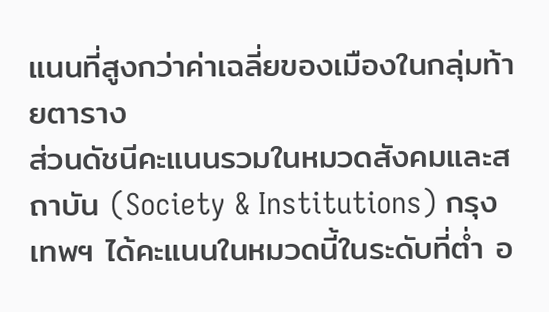แนนที่สูงกว่าค่าเฉลี่ยของเมืองในกลุ่มท้ายตาราง
ส่วนดัชนีคะแนนรวมในหมวดสังคมและสถาบัน (Society & Institutions) กรุงเทพฯ ได้คะแนนในหมวดนี้ในระดับที่ต่ำ อ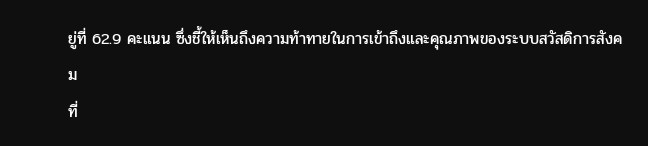ยู่ที่ 62.9 คะแนน ซึ่งชี้ให้เห็นถึงความท้าทายในการเข้าถึงและคุณภาพของระบบสวัสดิการสังคม
ที่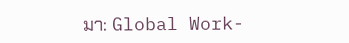มา: Global Work-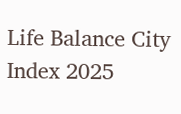Life Balance City Index 2025